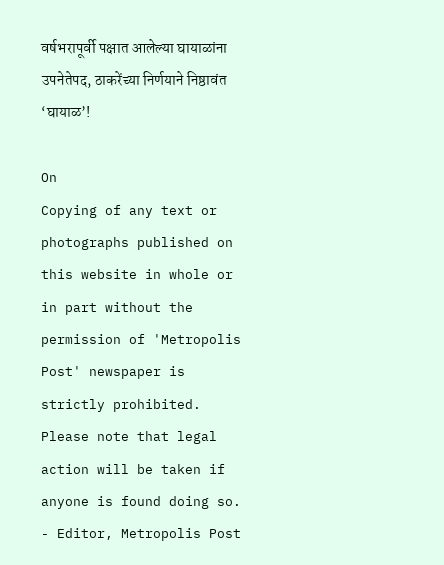वर्षभरापूर्वी पक्षात आलेल्या घायाळांना उपनेतेपद, ठाकरेंच्या निर्णयाने निष्ठावंत ‘घायाळ’!

On
Copying of any text or photographs published on this website in whole or in part without the permission of 'Metropolis Post' newspaper is strictly prohibited. Please note that legal action will be taken if anyone is found doing so. - Editor, Metropolis Post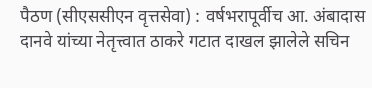पैठण (सीएससीएन वृत्तसेवा) : वर्षभरापूर्वीच आ. अंबादास दानवे यांच्या नेतृत्त्वात ठाकरे गटात दाखल झालेले सचिन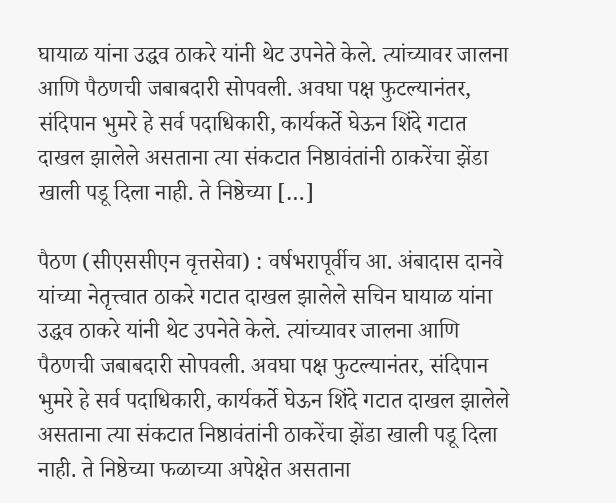घायाळ यांना उद्धव ठाकरे यांनी थेट उपनेते केले. त्‍यांच्यावर जालना आणि पैठणची जबाबदारी सोपवली. अवघा पक्ष फुटल्यानंतर, संदिपान भुमरे हे सर्व पदाधिकारी, कार्यकर्ते घेऊन शिंदे गटात दाखल झालेले असताना त्‍या संकटात निष्ठावंतांनी ठाकरेंचा झेंडा खाली पडू दिला नाही. ते निष्ठेच्या […]

पैठण (सीएससीएन वृत्तसेवा) : वर्षभरापूर्वीच आ. अंबादास दानवे यांच्या नेतृत्त्वात ठाकरे गटात दाखल झालेले सचिन घायाळ यांना उद्धव ठाकरे यांनी थेट उपनेते केले. त्‍यांच्यावर जालना आणि पैठणची जबाबदारी सोपवली. अवघा पक्ष फुटल्यानंतर, संदिपान भुमरे हे सर्व पदाधिकारी, कार्यकर्ते घेऊन शिंदे गटात दाखल झालेले असताना त्‍या संकटात निष्ठावंतांनी ठाकरेंचा झेंडा खाली पडू दिला नाही. ते निष्ठेच्या फळाच्या अपेक्षेत असताना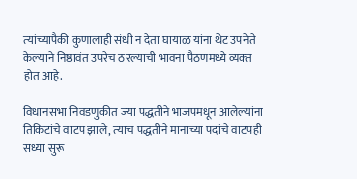त्‍यांच्यापैकी कुणालाही संधी न देता घायाळ यांना थेट उपनेते केल्याने निष्ठावंत उपरेच ठरल्याची भावना पैठणमध्ये व्यक्‍त होत आहे.

विधानसभा निवडणुकीत ज्‍या पद्धतीने भाजपमधून आलेल्यांना तिकिटांचे वाटप झाले, त्‍याच पद्धतीने मानाच्या पदांचे वाटपही सध्या सुरू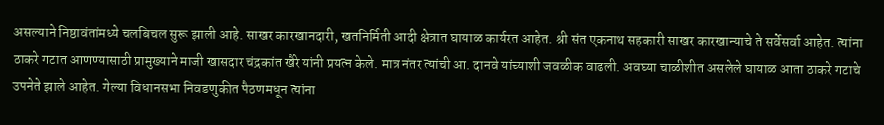असल्याने निष्ठावंतांमध्ये चलबिचल सुरू झाली आहे. साखर कारखानदारी, खतनिर्मिती आदी क्षेत्रात घायाळ कार्यरत आहेत. श्री संत एकनाथ सहकारी साखर कारखान्याचे ते सर्वेसर्वा आहेत. त्‍यांना ठाकरे गटात आणण्यासाठी प्रामुख्याने माजी खासदार चंद्रकांत खैरे यांनी प्रयत्‍न केले. मात्र नंतर त्‍यांची आ. दानवे यांच्याशी जवळीक वाढली. अवघ्या चाळीशीत असलेले घायाळ आता ठाकरे गटाचे उपनेते झाले आहेत. गेल्या विधानसभा निवडणुकीत पैठणमधून त्‍यांना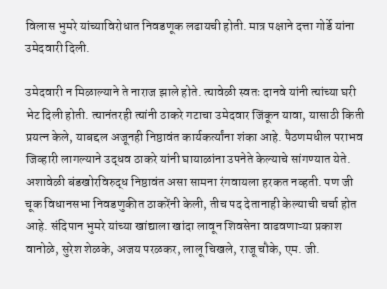विलास भुमरे यांच्याविरोधात निवडणूक लढायची होती. मात्र पक्षाने दत्ता गोर्डे यांना उमेदवारी दिली.

उमेदवारी न मिळाल्याने ते नाराज झाले होते. त्‍यावेळी स्वतः दानवे यांनी त्‍यांच्या घरी भेट दिली होती. त्‍यानंतरही त्‍यांनी ठाकरे गटाचा उमेदवार जिंकून यावा, यासाठी किती प्रयत्‍न केले, याबद्दल अजूनही निष्ठावंत कार्यकर्त्यांना शंका आहे. पैठणमधील पराभव जिव्हारी लागल्याने उद्धव ठाकरे यांनी घायाळांना उपनेते केल्याचे सांगण्यात येते. अशावेळी बंडखोरविरुद्ध निष्ठावंत असा सामना रंगवायला हरकत नव्हती. पण जी चूक विधानसभा निवडणुकीत ठाकरेंनी केली, तीच पद देतानाही केल्याची चर्चा होत आहे. संदिपान भुमरे यांच्या खांद्याला खांदा लावून शिवसेना वाढवणाऱ्या प्रकाश वानोळे, सुरेश शेळके, अजय परळकर, लालू चिखले, राजू चौके, एम. जी.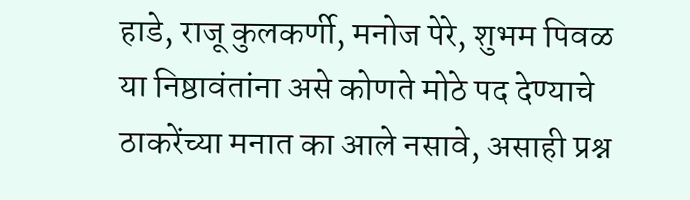हाडे, राजू कुलकर्णी, मनोज पेरे, शुभम पिवळ या निष्ठावंतांना असे कोणते मोठे पद देण्याचे ठाकरेंच्या मनात का आले नसावे, असाही प्रश्न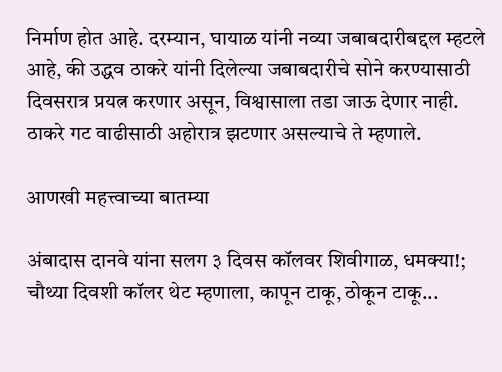निर्माण होत आहे. दरम्‍यान, घायाळ यांनी नव्या जबाबदारीबद्दल म्हटले आहे, की उद्धव ठाकरे यांनी दिलेल्या जबाबदारीचे सोने करण्यासाठी दिवसरात्र प्रयत्न करणार असून, विश्वासाला तडा जाऊ देणार नाही. ठाकरे गट वाढीसाठी अहोरात्र झटणार असल्याचे ते म्हणाले.

आणखी महत्त्वाच्या बातम्या

अंबादास दानवे यांना सलग ३ दिवस कॉलवर शिवीगाळ, धमक्या!; चौथ्या दिवशी कॉलर थेट म्हणाला, कापून टाकू, ठोकून टाकू...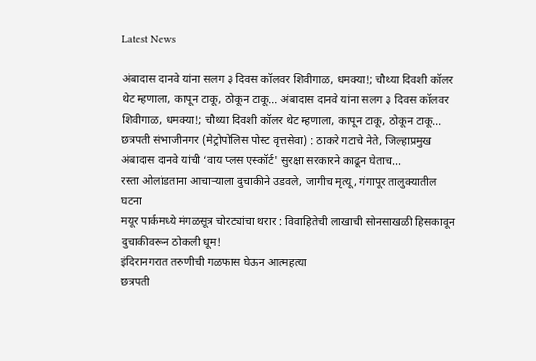Latest News

अंबादास दानवे यांना सलग ३ दिवस कॉलवर शिवीगाळ, धमक्या!; चौथ्या दिवशी कॉलर थेट म्हणाला, कापून टाकू, ठोकून टाकू... अंबादास दानवे यांना सलग ३ दिवस कॉलवर शिवीगाळ, धमक्या!; चौथ्या दिवशी कॉलर थेट म्हणाला, कापून टाकू, ठोकून टाकू...
छत्रपती संभाजीनगर (मेट्रोपोलिस पोस्ट वृत्तसेवा) : ठाकरे गटाचे नेते, जिल्हाप्रमुख अंबादास दानवे यांची ‘वाय प्लस एस्कॉर्ट' सुरक्षा सरकारने काढून घेताच...
रस्ता ओलांडताना आचाऱ्याला दुचाकीने उडवले, जागीच मृत्यू, गंगापूर तालुक्यातील घटना
मयूर पार्कमध्ये मंगळसूत्र चोरट्यांचा थरार : विवाहितेची लाखाची सोनसाखळी हिसकावून दुचाकीवरून ठोकली धूम!
इंदिरानगरात तरुणीची गळफास घेऊन आत्महत्या
छत्रपती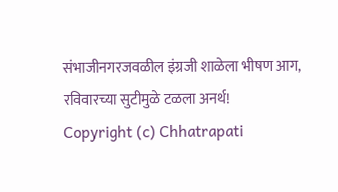संभाजीनगरजवळील इंग्रजी शाळेला भीषण आग, रविवारच्या सुटीमुळे टळला अनर्थ!
Copyright (c) Chhatrapati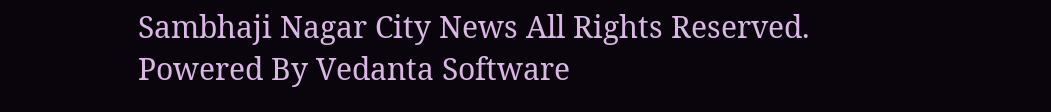Sambhaji Nagar City News All Rights Reserved.
Powered By Vedanta Software